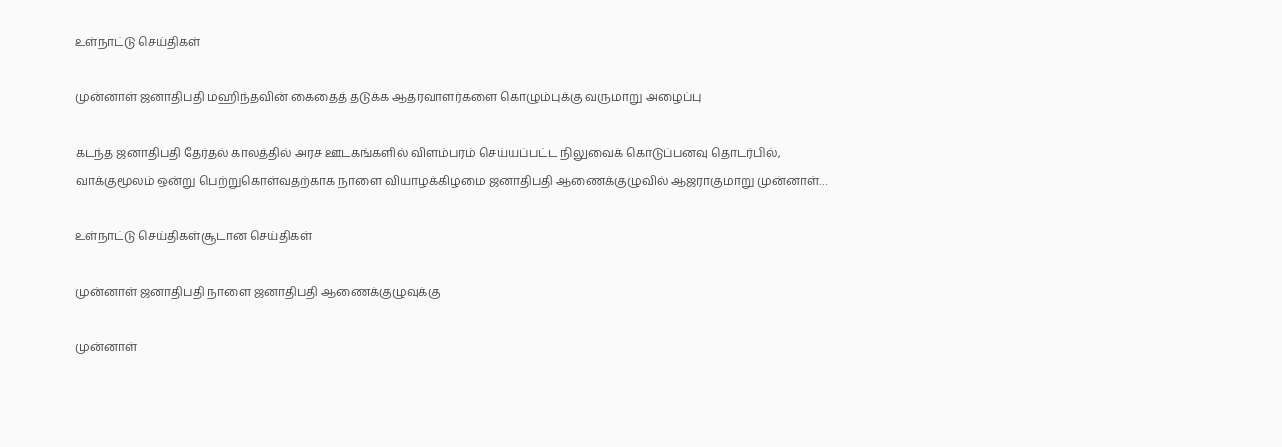உள்நாட்டு செய்திகள்

முன்னாள் ஜனாதிபதி மஹிந்தவின் கைதைத் தடுக்க ஆதரவாளர்களை கொழும்புக்கு வருமாறு அழைப்பு

கடந்த ஜனாதிபதி தேர்தல் காலத்தில் அரச ஊடகங்களில் விளம்பரம் செய்யப்பட்ட நிலுவைக் கொடுப்பனவு தொடர்பில், வாக்குமூலம் ஒன்று பெற்றுகொள்வதற்காக நாளை வியாழக்கிழமை ஜனாதிபதி ஆணைக்குழுவில் ஆஜராகுமாறு முன்னாள்…

உள்நாட்டு செய்திகள்சூடான செய்திகள்

முன்னாள் ஜனாதிபதி நாளை ஜனாதிபதி ஆணைக்குழுவுக்கு

முன்னாள்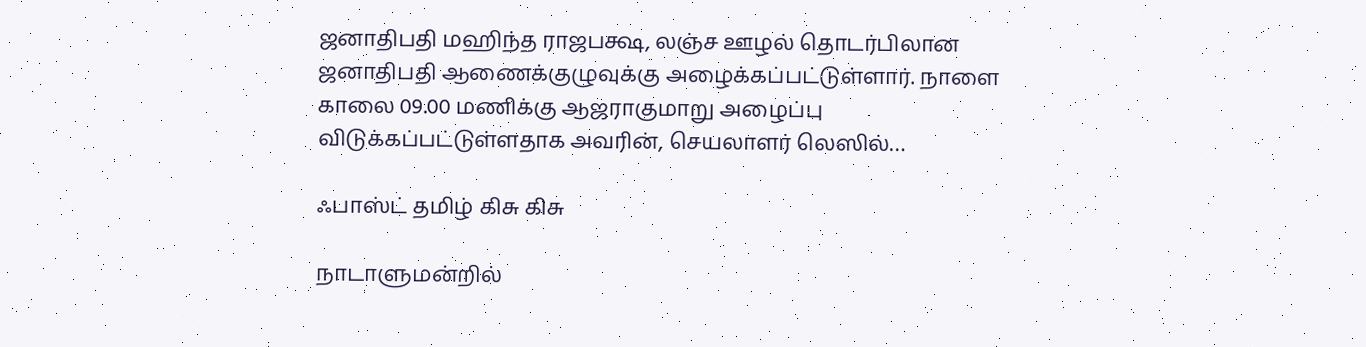ஜனாதிபதி மஹிந்த ராஜபக்ஷ, லஞ்ச ஊழல் தொடர்பிலான ஜனாதிபதி ஆணைக்குழுவுக்கு அழைக்கப்பட்டுள்ளார். நாளை காலை 09.00 மணிக்கு ஆஜராகுமாறு அழைப்பு விடுக்கப்பட்டுள்ளதாக அவரின், செயலாளர் லெஸில்…

ஃபாஸ்ட் தமிழ் கிசு கிசு

நாடாளுமன்றில்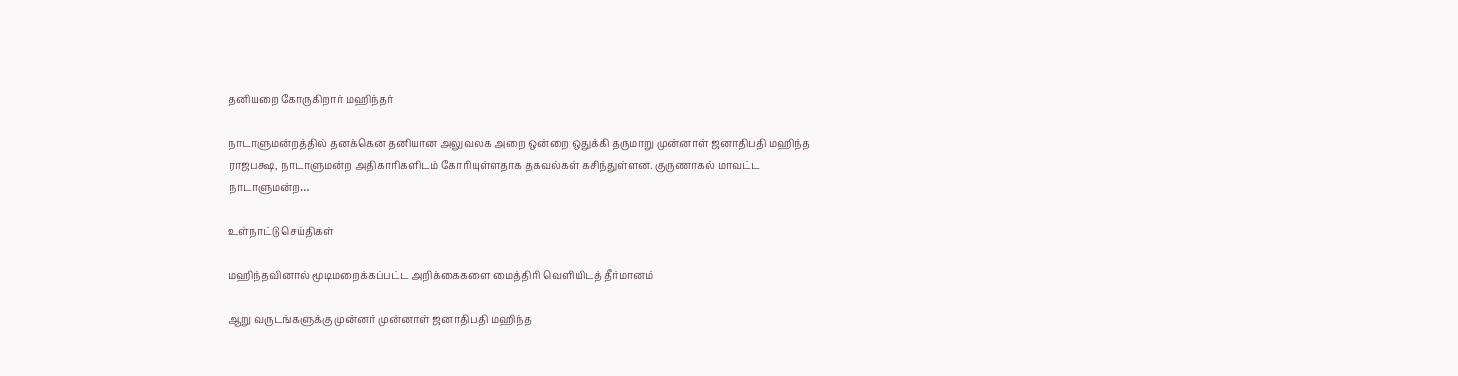தனியறை கோருகிறார் மஹிந்தர்

நாடாளுமன்றத்தில் தனக்கென தனியான அலுவலக அறை ஒன்றை ஒதுக்கி தருமாறு முன்னாள் ஜனாதிபதி மஹிந்த ராஜபக்ஷ, நாடாளுமன்ற அதிகாரிகளிடம் கோரியுள்ளதாக தகவல்கள் கசிந்துள்ளன. குருணாகல் மாவட்ட நாடாளுமன்ற…

உள்நாட்டு செய்திகள்

மஹிந்தவினால் மூடிமறைக்கப்பட்ட அறிக்கைகளை மைத்திரி வெளியிடத் தீர்மானம்

ஆறு வருடங்களுக்கு முன்னர் முன்னாள் ஜனாதிபதி மஹிந்த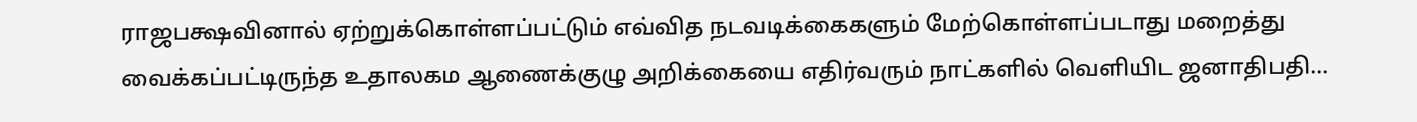ராஜபக்ஷவினால் ஏற்றுக்கொள்ளப்பட்டும் எவ்வித நடவடிக்கைகளும் மேற்கொள்ளப்படாது மறைத்து வைக்கப்பட்டிருந்த உதாலகம ஆணைக்குழு அறிக்கையை எதிர்வரும் நாட்களில் வெளியிட ஜனாதிபதி…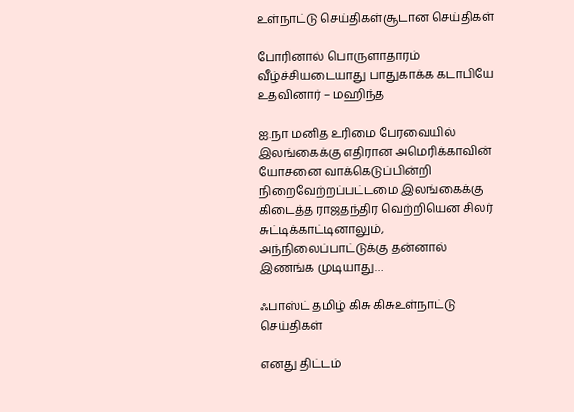உள்நாட்டு செய்திகள்சூடான செய்திகள்

போரினால் பொருளாதாரம் வீழ்ச்சியடையாது பாதுகாக்க கடாபியே உதவினார் – மஹிந்த

ஐ.நா மனித உரிமை பேரவையில் இலங்கைக்கு எதிரான அமெரிக்காவின் யோசனை வாக்கெடுப்பின்றி நிறைவேற்றப்பட்டமை இலங்கைக்கு கிடைத்த ராஜதந்திர வெற்றியென சிலர் சுட்டிக்காட்டினாலும், அந்நிலைப்பாட்டுக்கு தன்னால் இணங்க முடியாது…

ஃபாஸ்ட் தமிழ் கிசு கிசுஉள்நாட்டு செய்திகள்

எனது திட்டம்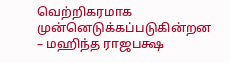வெற்றிகரமாக முன்னெடுக்கப்படுகின்றன – மஹிந்த ராஜபக்ஷ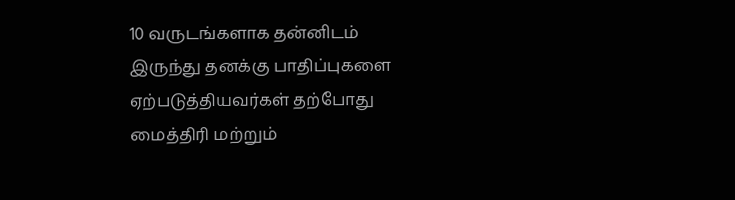10 வருடங்களாக தன்னிடம் இருந்து தனக்கு பாதிப்புகளை ஏற்படுத்தியவர்கள் தற்போது மைத்திரி மற்றும்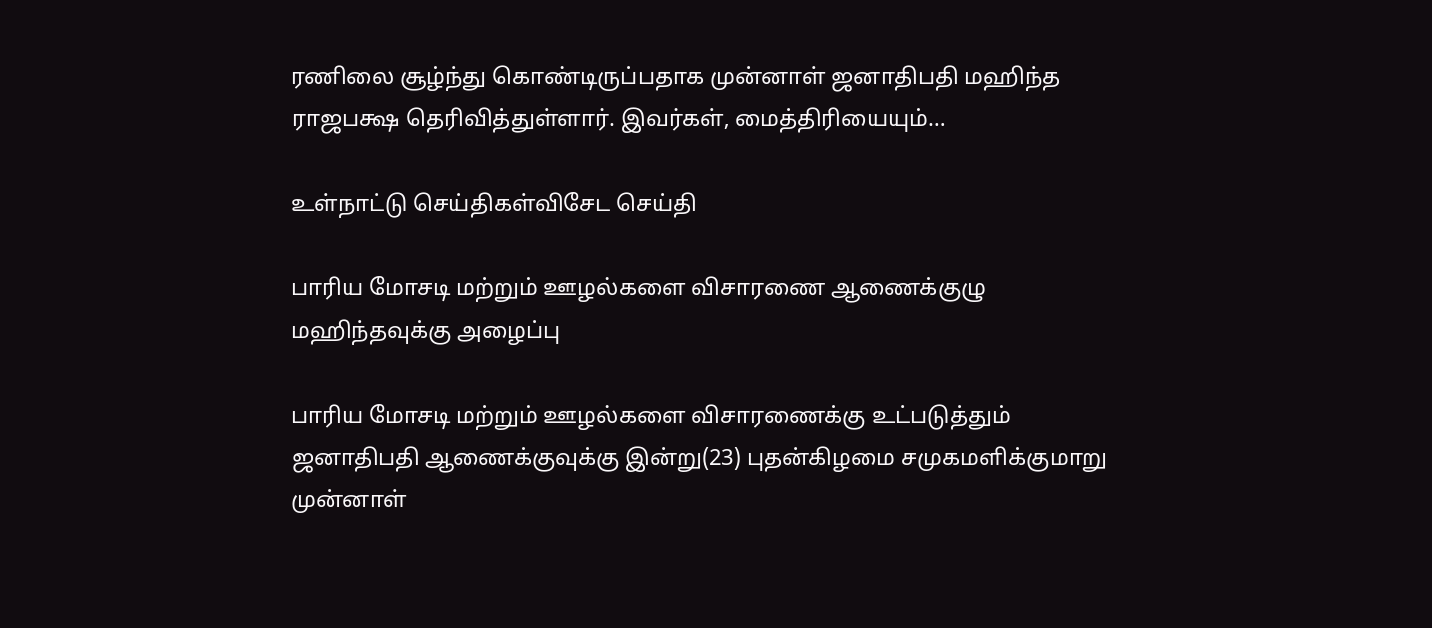ரணிலை சூழ்ந்து கொண்டிருப்பதாக முன்னாள் ஜனாதிபதி மஹிந்த ராஜபக்ஷ தெரிவித்துள்ளார். இவர்கள், மைத்திரியையும்…

உள்நாட்டு செய்திகள்விசேட செய்தி

பாரிய மோசடி மற்றும் ஊழல்களை விசாரணை ஆணைக்குழு மஹிந்தவுக்கு அழைப்பு

பாரிய மோசடி மற்றும் ஊழல்களை விசாரணைக்கு உட்படுத்தும் ஜனாதிபதி ஆணைக்குவுக்கு இன்று(23) புதன்கிழமை சமுகமளிக்குமாறு முன்னாள்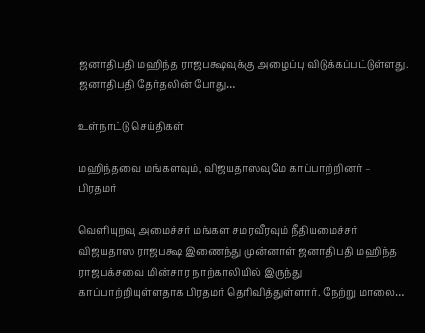ஜனாதிபதி மஹிந்த ராஜபக்ஷவுக்கு அழைப்பு விடுக்கப்பட்டுள்ளது. ஜனாதிபதி தேர்தலின் போது…

உள்நாட்டு செய்திகள்

மஹிந்தவை மங்களவும், விஜயதாஸவுமே காப்பாற்றினர் – பிரதமர்

வெளியுறவு அமைச்சர் மங்கள சமரவீரவும் நீதியமைச்சர் விஜயதாஸ ராஜபக்ஷ இணைந்து முன்னாள் ஜனாதிபதி மஹிந்த ராஜபக்சவை மின்சார நாற்காலியில் இருந்து காப்பாற்றியுள்ளதாக பிரதமர் தெரிவித்துள்ளார். நேற்று மாலை…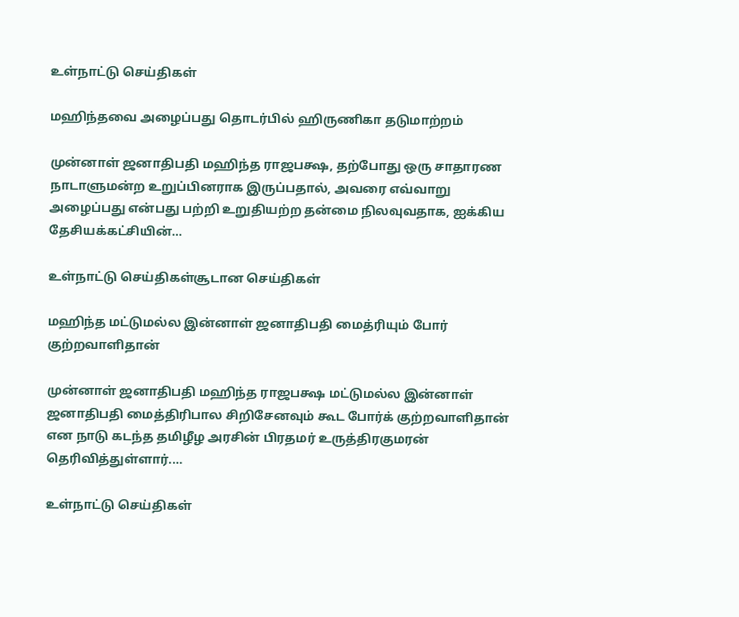உள்நாட்டு செய்திகள்

மஹிந்தவை அழைப்பது தொடர்பில் ஹிருணிகா தடுமாற்றம்

முன்னாள் ஜனாதிபதி மஹிந்த ராஜபக்ஷ, தற்போது ஒரு சாதாரண நாடாளுமன்ற உறுப்பினராக இருப்பதால், அவரை எவ்வாறு அழைப்பது என்பது பற்றி உறுதியற்ற தன்மை நிலவுவதாக, ஐக்கிய தேசியக்கட்சியின்…

உள்நாட்டு செய்திகள்சூடான செய்திகள்

மஹிந்த மட்டுமல்ல இன்னாள் ஜனாதிபதி மைத்ரியும் போர் குற்றவாளிதான்

முன்னாள் ஜனாதிபதி மஹிந்த ராஜபக்ஷ மட்டுமல்ல இன்னாள் ஜனாதிபதி மைத்திரிபால சிறிசேனவும் கூட போர்க் குற்றவாளிதான் என நாடு கடந்த தமிழீழ அரசின் பிரதமர் உருத்திரகுமரன் தெரிவித்துள்ளார்.…

உள்நாட்டு செய்திகள்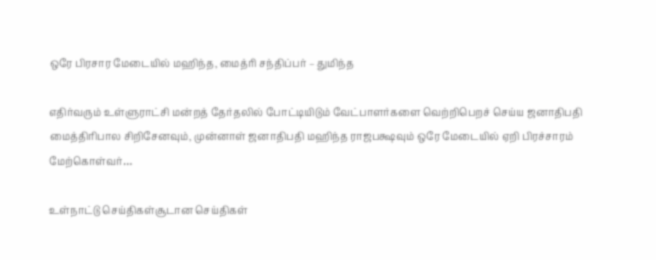ஒரே பிரசார மேடையில் மஹிந்த, மைத்ரி சந்திப்பர் – துமிந்த

எதிர்வரும் உள்ளுராட்சி மன்றத் தேர்தலில் போட்டியிடும் வேட்பாளர்களை வெற்றிபெறச் செய்ய ஜனாதிபதி மைத்திரிபால சிறிசேனவும், முன்னாள் ஜனாதிபதி மஹிந்த ராஜபக்ஷவும் ஒரே மேடையில் ஏறி பிரச்சாரம் மேற்கொள்வர்…

உள்நாட்டு செய்திகள்சூடான செய்திகள்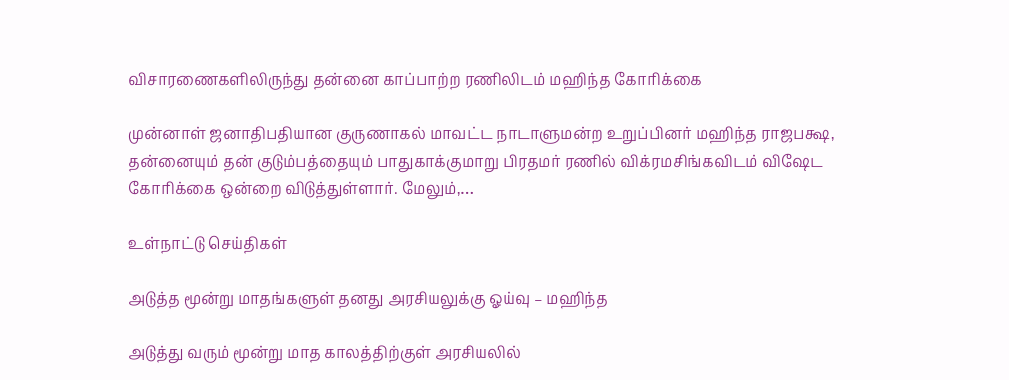விசாரணைகளிலிருந்து தன்னை காப்பாற்ற ரணிலிடம் மஹிந்த கோரிக்கை

முன்னாள் ஜனாதிபதியான குருணாகல் மாவட்ட நாடாளுமன்ற உறுப்பினர் மஹிந்த ராஜபக்ஷ, தன்னையும் தன் குடும்பத்தையும் பாதுகாக்குமாறு பிரதமர் ரணில் விக்ரமசிங்கவிடம் விஷேட கோரிக்கை ஒன்றை விடுத்துள்ளார். மேலும்,…

உள்நாட்டு செய்திகள்

அடுத்த மூன்று மாதங்களுள் தனது அரசியலுக்கு ஓய்வு – மஹிந்த

அடுத்து வரும் மூன்று மாத காலத்திற்குள் அரசியலில்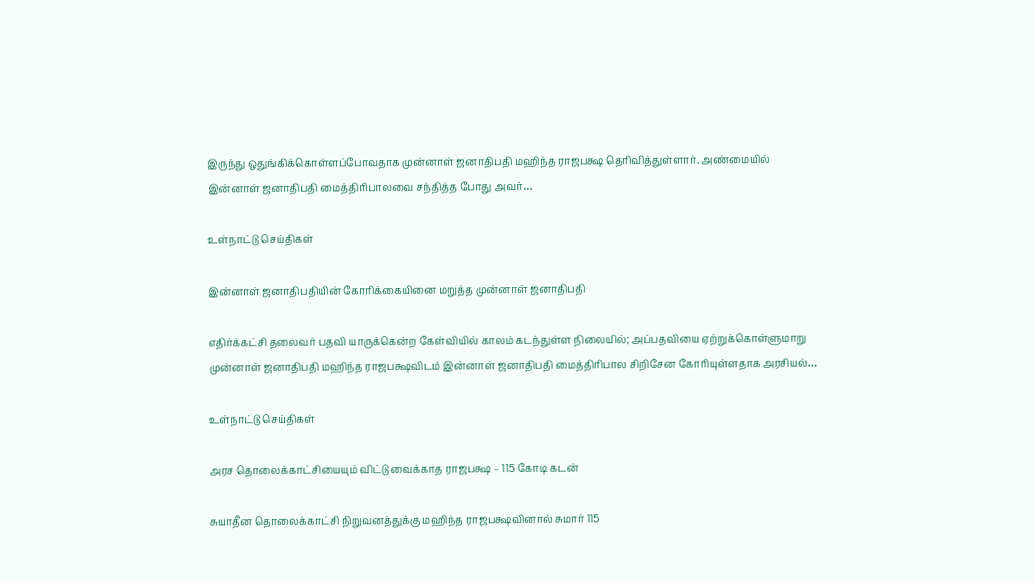இருந்து ஒதுங்கிக்கொள்ளப்போவதாக முன்னாள் ஜனாதிபதி மஹிந்த ராஜபக்ஷ தெரிவித்துள்ளார். அண்மையில் இன்னாள் ஜனாதிபதி மைத்திரிபாலவை சந்தித்த போது அவர்…

உள்நாட்டு செய்திகள்

இன்னாள் ஜனாதிபதியின் கோரிக்கையினை மறுத்த முன்னாள் ஜனாதிபதி

எதிர்க்கட்சி தலைவர் பதவி யாருக்கென்ற கேள்வியில் காலம் கடந்துள்ள நிலையில்; அப்பதவியை ஏற்றுக்கொள்ளுமாறு முன்னாள் ஜனாதிபதி மஹிந்த ராஜபக்ஷவிடம் இன்னாள் ஜனாதிபதி மைத்திரிபால சிறிசேன கோரியுள்ளதாக அரசியல்…

உள்நாட்டு செய்திகள்

அரச தொலைக்காட்சியையும் விட்டு வைக்காத ராஜபக்ஷ – 115 கோடி கடன்

சுயாதீன தொலைக்காட்சி நிறுவனத்துக்கு மஹிந்த ராஜபக்ஷவினால் சுமார் 115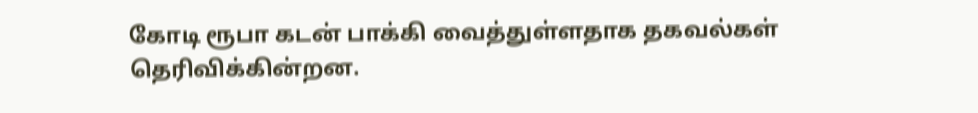கோடி ரூபா கடன் பாக்கி வைத்துள்ளதாக தகவல்கள் தெரிவிக்கின்றன.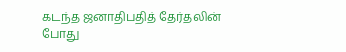கடந்த ஜனாதிபதித் தேர்தலின் போது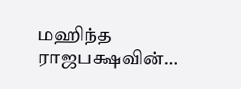மஹிந்த ராஜபக்ஷவின்…